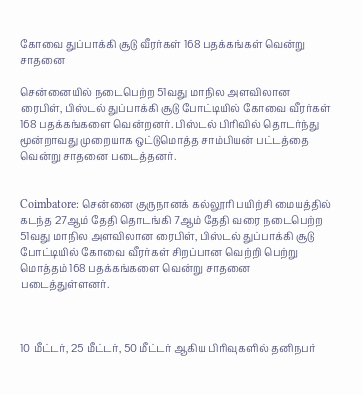கோவை துப்பாக்கி சூடு வீரர்கள் 168 பதக்கங்கள் வென்று சாதனை

சென்னையில் நடைபெற்ற 51வது மாநில அளவிலான ரைபிள், பிஸ்டல் துப்பாக்கி சூடு போட்டியில் கோவை வீரர்கள் 168 பதக்கங்களை வென்றனர். பிஸ்டல் பிரிவில் தொடர்ந்து மூன்றாவது முறையாக ஒட்டுமொத்த சாம்பியன் பட்டத்தை வென்று சாதனை படைத்தனர்.


Coimbatore: சென்னை குருநானக் கல்லூரி பயிற்சி மையத்தில் கடந்த 27ஆம் தேதி தொடங்கி 7ஆம் தேதி வரை நடைபெற்ற 51வது மாநில அளவிலான ரைபிள், பிஸ்டல் துப்பாக்கி சூடு போட்டியில் கோவை வீரர்கள் சிறப்பான வெற்றி பெற்று மொத்தம் 168 பதக்கங்களை வென்று சாதனை படைத்துள்ளனர்.



10 மீட்டர், 25 மீட்டர், 50 மீட்டர் ஆகிய பிரிவுகளில் தனிநபர்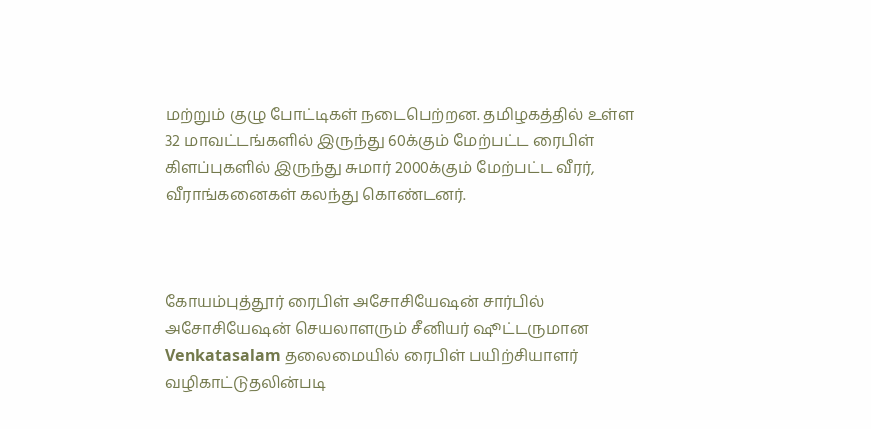மற்றும் குழு போட்டிகள் நடைபெற்றன. தமிழகத்தில் உள்ள 32 மாவட்டங்களில் இருந்து 60க்கும் மேற்பட்ட ரைபிள் கிளப்புகளில் இருந்து சுமார் 2000க்கும் மேற்பட்ட வீரர், வீராங்கனைகள் கலந்து கொண்டனர்.



கோயம்புத்தூர் ரைபிள் அசோசியேஷன் சார்பில் அசோசியேஷன் செயலாளரும் சீனியர் ஷூட்டருமான Venkatasalam தலைமையில் ரைபிள் பயிற்சியாளர் வழிகாட்டுதலின்படி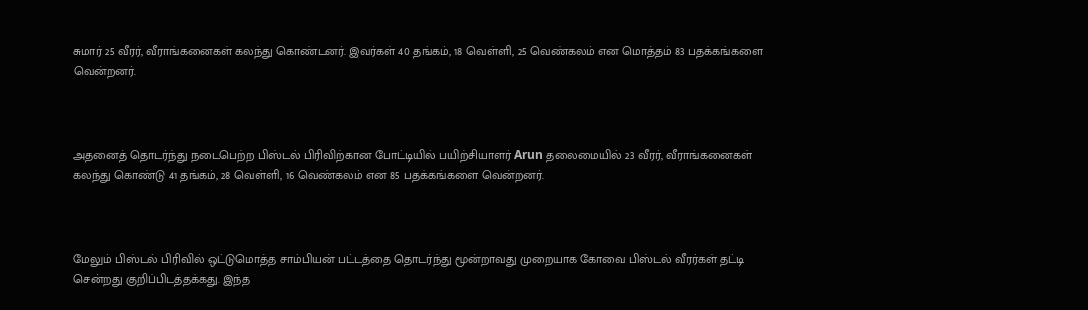சுமார் 25 வீரர், வீராங்கனைகள் கலந்து கொண்டனர். இவர்கள் 40 தங்கம், 18 வெள்ளி, 25 வெண்கலம் என மொத்தம் 83 பதக்கங்களை வென்றனர்.



அதனைத் தொடர்ந்து நடைபெற்ற பிஸ்டல் பிரிவிற்கான போட்டியில் பயிற்சியாளர் Arun தலைமையில் 23 வீரர், வீராங்கனைகள் கலந்து கொண்டு 41 தங்கம், 28 வெள்ளி, 16 வெண்கலம் என 85 பதக்கங்களை வென்றனர்.



மேலும் பிஸ்டல் பிரிவில் ஒட்டுமொத்த சாம்பியன் பட்டத்தை தொடர்ந்து மூன்றாவது முறையாக கோவை பிஸ்டல் வீரர்கள் தட்டி சென்றது குறிப்பிடத்தக்கது. இந்த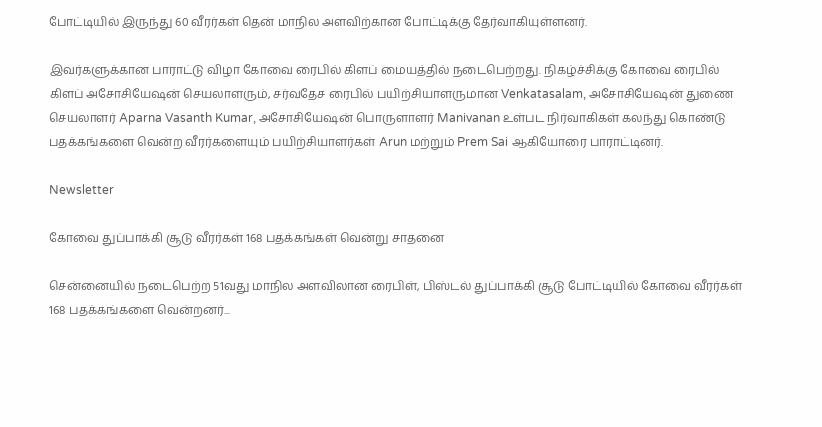போட்டியில் இருந்து 60 வீரர்கள் தென் மாநில அளவிற்கான போட்டிக்கு தேர்வாகியுள்ளனர்.

இவர்களுக்கான பாராட்டு விழா கோவை ரைபில் கிளப் மையத்தில் நடைபெற்றது. நிகழ்ச்சிக்கு கோவை ரைபில் கிளப் அசோசியேஷன் செயலாளரும், சர்வதேச ரைபில் பயிற்சியாளருமான Venkatasalam, அசோசியேஷன் துணை செயலாளர் Aparna Vasanth Kumar, அசோசியேஷன் பொருளாளர் Manivanan உள்பட நிர்வாகிகள் கலந்து கொண்டு பதக்கங்களை வென்ற வீரர்களையும் பயிற்சியாளர்கள் Arun மற்றும் Prem Sai ஆகியோரை பாராட்டினர்.

Newsletter

கோவை துப்பாக்கி சூடு வீரர்கள் 168 பதக்கங்கள் வென்று சாதனை

சென்னையில் நடைபெற்ற 51வது மாநில அளவிலான ரைபிள், பிஸ்டல் துப்பாக்கி சூடு போட்டியில் கோவை வீரர்கள் 168 பதக்கங்களை வென்றனர்...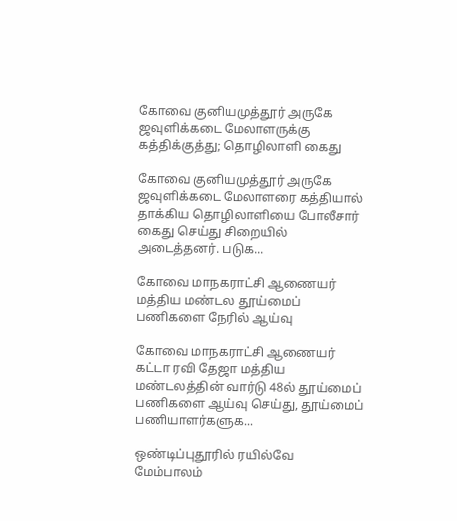கோவை குனியமுத்தூர் அருகே ஜவுளிக்கடை மேலாளருக்கு கத்திக்குத்து; தொழிலாளி கைது

கோவை குனியமுத்தூர் அருகே ஜவுளிக்கடை மேலாளரை கத்தியால் தாக்கிய தொழிலாளியை போலீசார் கைது செய்து சிறையில் அடைத்தனர். படுக...

கோவை மாநகராட்சி ஆணையர் மத்திய மண்டல தூய்மைப் பணிகளை நேரில் ஆய்வு

கோவை மாநகராட்சி ஆணையர் கட்டா ரவி தேஜா மத்திய மண்டலத்தின் வார்டு 48ல் தூய்மைப் பணிகளை ஆய்வு செய்து, தூய்மைப் பணியாளர்களுக...

ஒண்டிப்புதூரில் ரயில்வே மேம்பாலம்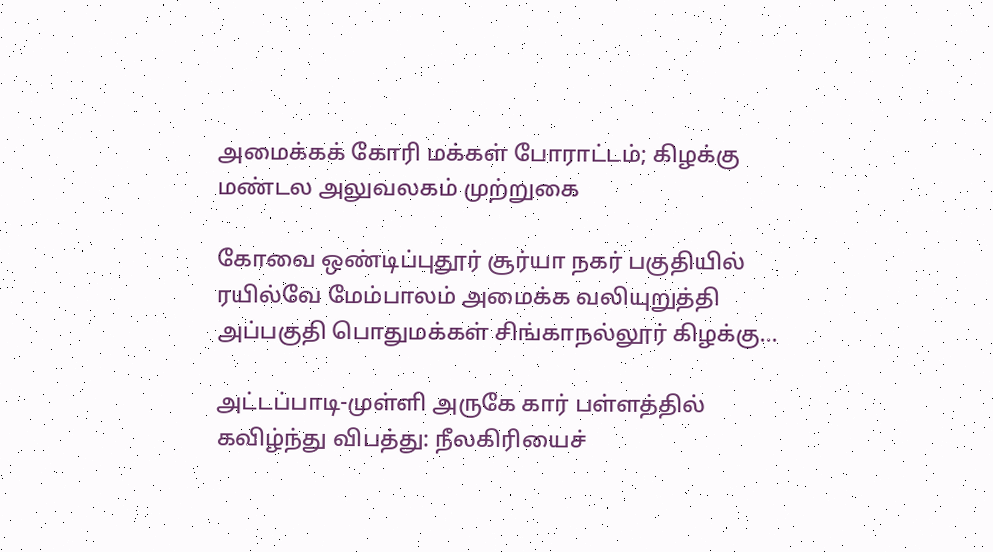அமைக்கக் கோரி மக்கள் போராட்டம்; கிழக்கு மண்டல அலுவலகம் முற்றுகை

கோவை ஒண்டிப்புதூர் சூர்யா நகர் பகுதியில் ரயில்வே மேம்பாலம் அமைக்க வலியுறுத்தி அப்பகுதி பொதுமக்கள் சிங்காநல்லூர் கிழக்கு...

அட்டப்பாடி-முள்ளி அருகே கார் பள்ளத்தில் கவிழ்ந்து விபத்து: நீலகிரியைச்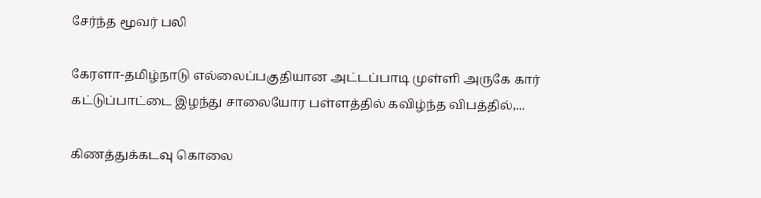சேர்ந்த மூவர் பலி

கேரளா-தமிழ்நாடு எல்லைப்பகுதியான அட்டப்பாடி முள்ளி அருகே கார் கட்டுப்பாட்டை இழந்து சாலையோர பள்ளத்தில் கவிழ்ந்த விபத்தில்,...

கிணத்துக்கடவு கொலை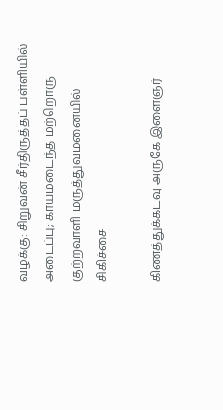வழக்கு: சிறுவன் சீர்திருத்தப் பள்ளியில் அடைப்பு; காயமடைந்த மற்றொரு குற்றவாளி மருத்துவமனையில் சிகிச்சை

கிணத்துக்கடவு அருகே இளைஞர்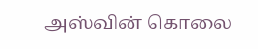அஸ்வின் கொலை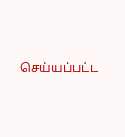செய்யப்பட்ட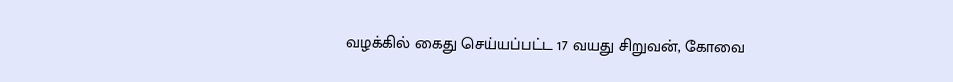வழக்கில் கைது செய்யப்பட்ட 17 வயது சிறுவன், கோவை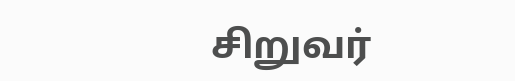சிறுவர்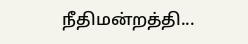நீதிமன்றத்தி...